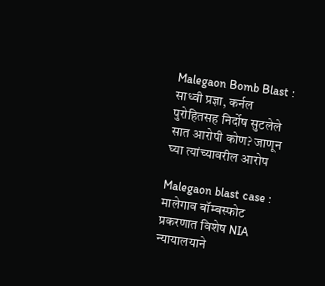Malegaon Bomb Blast : साध्वी प्रज्ञा, कर्नल पुरोहितसह निर्दोष सुटलेले सात आरोपी कोण? जाणून घ्या त्यांच्यावरील आरोप

Malegaon blast case : मालेगाव बॉम्बस्फोट प्रकरणात विशेष NIA न्यायालयाने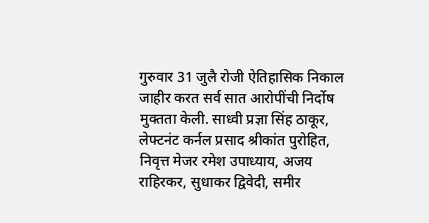गुरुवार 31 जुलै रोजी ऐतिहासिक निकाल जाहीर करत सर्व सात आरोपींची निर्दोष मुक्तता केली. साध्वी प्रज्ञा सिंह ठाकूर, लेफ्टनंट कर्नल प्रसाद श्रीकांत पुरोहित, निवृत्त मेजर रमेश उपाध्याय, अजय राहिरकर, सुधाकर द्विवेदी, समीर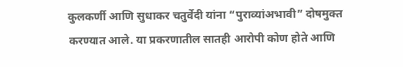कुलकर्णी आणि सुधाकर चतुर्वेदी यांना “पुराव्यांअभावी” दोषमुक्त करण्यात आले. या प्रकरणातील सातही आरोपी कोण होते आणि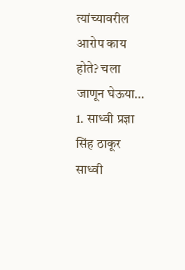त्यांच्यावरील आरोप काय होते? चला जाणून घेऊया…
1. साध्वी प्रज्ञा सिंह ठाकूर
साध्वी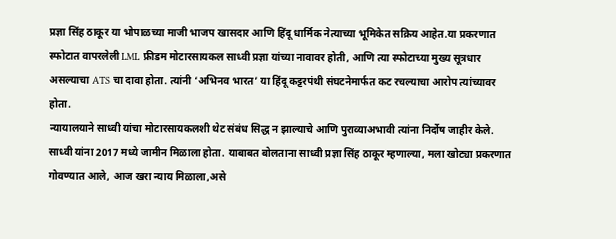प्रज्ञा सिंह ठाकूर या भोपाळच्या माजी भाजप खासदार आणि हिंदू धार्मिक नेत्याच्या भूमिकेत सक्रिय आहेत.या प्रकरणात स्फोटात वापरलेली LML फ्रीडम मोटारसायकल साध्वी प्रज्ञा यांच्या नावावर होती, आणि त्या स्फोटाच्या मुख्य सूत्रधार असल्याचा ATS चा दावा होता. त्यांनी ‘अभिनव भारत’ या हिंदू कट्टरपंथी संघटनेमार्फत कट रचल्याचा आरोप त्यांच्यावर होता.
न्यायालयाने साध्वी यांचा मोटारसायकलशी थेट संबंध सिद्ध न झाल्याचे आणि पुराव्याअभावी त्यांना निर्दोष जाहीर केले. साध्वी यांना 2017 मध्ये जामीन मिळाला होता. याबाबत बोलताना साध्वी प्रज्ञा सिंह ठाकूर म्हणाल्या, मला खोट्या प्रकरणात गोवण्यात आले, आज खरा न्याय मिळाला,असे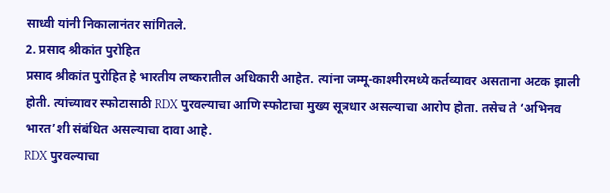साध्वी यांनी निकालानंतर सांगितले.
2. प्रसाद श्रीकांत पुरोहित
प्रसाद श्रीकांत पुरोहित हे भारतीय लष्करातील अधिकारी आहेत. त्यांना जम्मू-काश्मीरमध्ये कर्तव्यावर असताना अटक झाली होती. त्यांच्यावर स्फोटासाठी RDX पुरवल्याचा आणि स्फोटाचा मुख्य सूत्रधार असल्याचा आरोप होता. तसेच ते ‘अभिनव भारत’शी संबंधित असल्याचा दावा आहे.
RDX पुरवल्याचा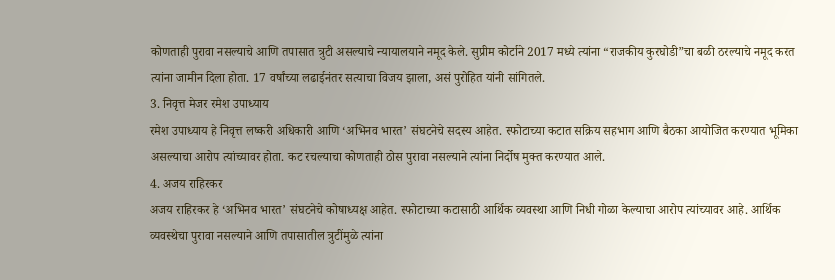कोणताही पुरावा नसल्याचे आणि तपासात त्रुटी असल्याचे न्यायालयाने नमूद केले. सुप्रीम कोर्टाने 2017 मध्ये त्यांना “राजकीय कुरघोडी”चा बळी ठरल्याचे नमूद करत त्यांना जामीन दिला होता. 17 वर्षांच्या लढाईनंतर सत्याचा विजय झाला, असं पुरोहित यांनी सांगितले.
3. निवृत्त मेजर रमेश उपाध्याय
रमेश उपाध्याय हे निवृत्त लष्करी अधिकारी आणि ‘अभिनव भारत’ संघटनेचे सदस्य आहेत. स्फोटाच्या कटात सक्रिय सहभाग आणि बैठका आयोजित करण्यात भूमिका असल्याचा आरोप त्यांच्यावर होता. कट रचल्याचा कोणताही ठोस पुरावा नसल्याने त्यांना निर्दोष मुक्त करण्यात आले.
4. अजय राहिरकर
अजय राहिरकर हे ‘अभिनव भारत’ संघटनेचे कोषाध्यक्ष आहेत. स्फोटाच्या कटासाठी आर्थिक व्यवस्था आणि निधी गोळा केल्याचा आरोप त्यांच्यावर आहे. आर्थिक व्यवस्थेचा पुरावा नसल्याने आणि तपासातील त्रुटींमुळे त्यांना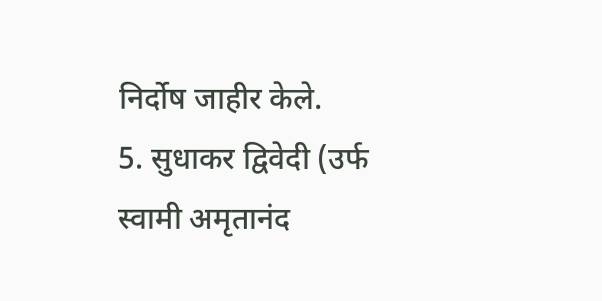निर्दोष जाहीर केले.
5. सुधाकर द्विवेदी (उर्फ स्वामी अमृतानंद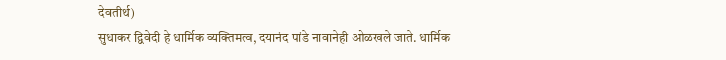देवतीर्थ)
सुधाकर द्विवेदी हे धार्मिक व्यक्तिमत्व, दयानंद पांडे नावानेही ओळखले जाते. धार्मिक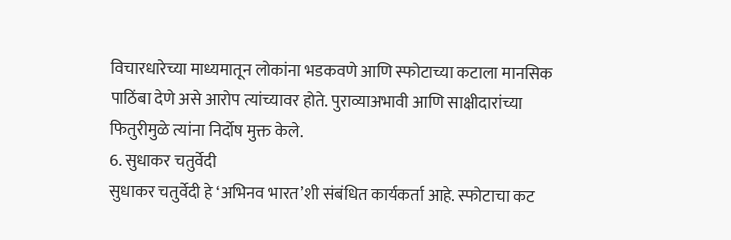विचारधारेच्या माध्यमातून लोकांना भडकवणे आणि स्फोटाच्या कटाला मानसिक पाठिंबा देणे असे आरोप त्यांच्यावर होते. पुराव्याअभावी आणि साक्षीदारांच्या फितुरीमुळे त्यांना निर्दोष मुक्त केले.
6. सुधाकर चतुर्वेदी
सुधाकर चतुर्वेदी हे ‘अभिनव भारत’शी संबंधित कार्यकर्ता आहे. स्फोटाचा कट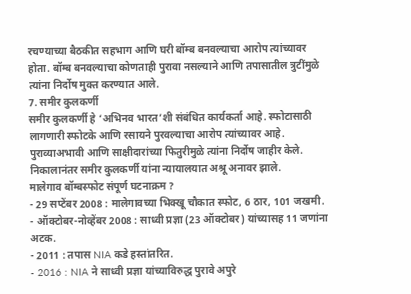रचण्याच्या बैठकीत सहभाग आणि घरी बॉम्ब बनवल्याचा आरोप त्यांच्यावर होता. बॉम्ब बनवल्याचा कोणताही पुरावा नसल्याने आणि तपासातील त्रुटींमुळे त्यांना निर्दोष मुक्त करण्यात आले.
7. समीर कुलकर्णी
समीर कुलकर्णी हे ‘अभिनव भारत’शी संबंधित कार्यकर्ता आहे. स्फोटासाठी लागणारी स्फोटके आणि रसायने पुरवल्याचा आरोप त्यांच्यावर आहे. पुराव्याअभावी आणि साक्षीदारांच्या फितुरीमुळे त्यांना निर्दोष जाहीर केले. निकालानंतर समीर कुलकर्णी यांना न्यायालयात अश्रू अनावर झाले.
मालेगाव बॉम्बस्फोट संपूर्ण घटनाक्रम ?
- 29 सप्टेंबर 2008 : मालेगावच्या भिक्खू चौकात स्फोट, 6 ठार, 101 जखमी.
- ऑक्टोबर-नोव्हेंबर 2008 : साध्वी प्रज्ञा (23 ऑक्टोबर) यांच्यासह 11 जणांना अटक.
- 2011 : तपास NIA कडे हस्तांतरित.
- 2016 : NIA ने साध्वी प्रज्ञा यांच्याविरुद्ध पुरावे अपुरे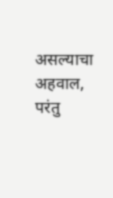असल्याचा अहवाल, परंतु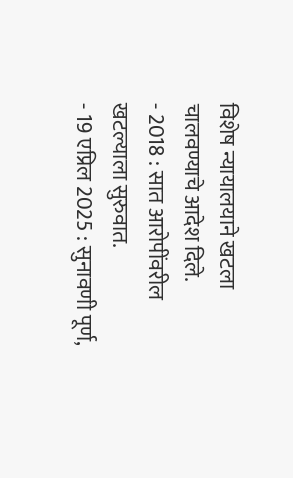विशेष न्यायालयाने खटला चालवण्याचे आदेश दिले.
- 2018 : सात आरोपींवरील खटल्याला सुरुवात.
- 19 एप्रिल 2025 : सुनावणी पूर्ण,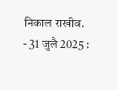निकाल राखीव.
- 31 जुलै 2025 :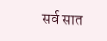सर्व सात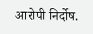आरोपी निर्दोष.